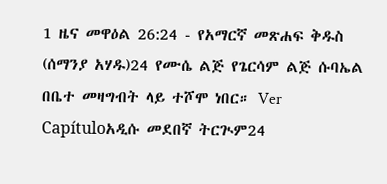1 ዜና መዋዕል 26:24 - የአማርኛ መጽሐፍ ቅዱስ (ሰማንያ አሃዱ)24 የሙሴ ልጅ የጌርሳም ልጅ ሱባኤል በቤተ መዛግብት ላይ ተሾሞ ነበር። Ver Capítuloአዲሱ መደበኛ ትርጒም24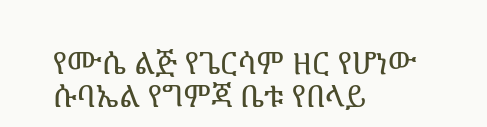የሙሴ ልጅ የጌርሳም ዘር የሆነው ሱባኤል የግምጃ ቤቱ የበላይ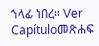ኀላፊ ነበረ። Ver Capítuloመጽሐፍ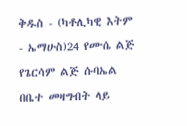ቅዱስ - (ካቶሊካዊ እትም - ኤማሁስ)24 የሙሴ ልጅ የጌርሳም ልጅ ሱባኤል በቤተ መዛግብት ላይ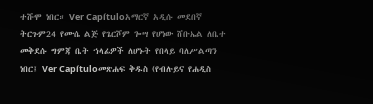ተሹሞ ነበር። Ver Capítuloአማርኛ አዲሱ መደበኛ ትርጉም24 የሙሴ ልጅ የጌርሾም ጐሣ የሆነው ሸቡኤል ለቤተ መቅደሱ ግምጃ ቤት ኀላፊዎች ለሆኑት የበላይ ባለሥልጣን ነበር፤ Ver Capítuloመጽሐፍ ቅዱስ (የብሉይና የሐዲስ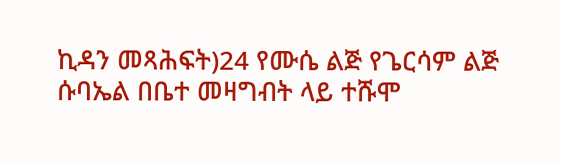ኪዳን መጻሕፍት)24 የሙሴ ልጅ የጌርሳም ልጅ ሱባኤል በቤተ መዛግብት ላይ ተሹሞ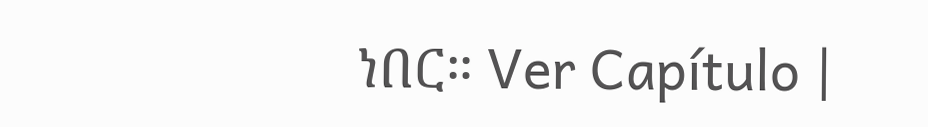ነበር። Ver Capítulo |